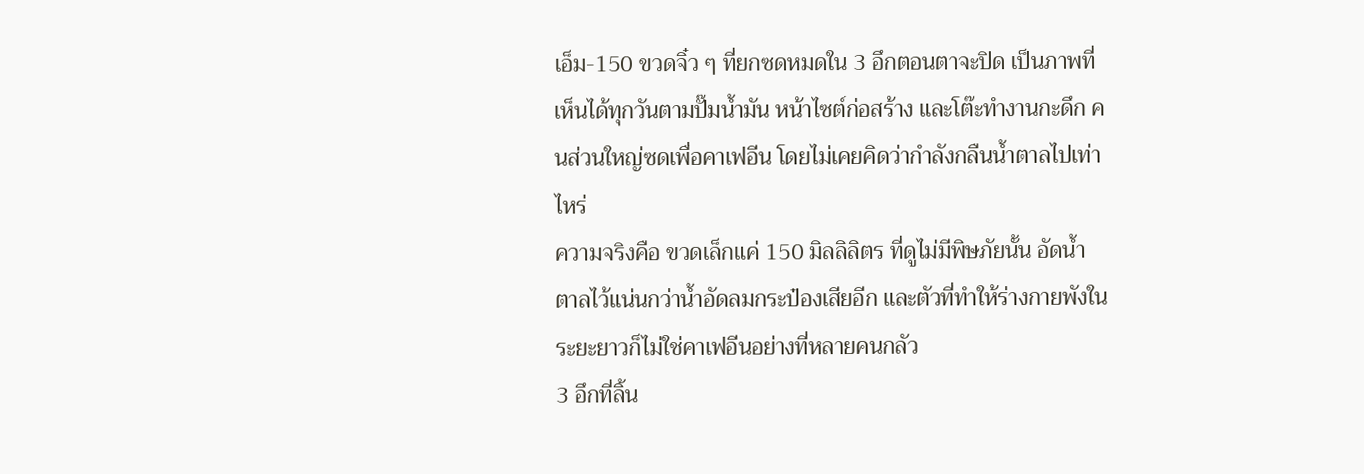เอ็ม-150 ขวดจิ๋ว ๆ ที่ยกซดหมดใน 3 อึกตอนตาจะปิด เป็นภาพที่เห็นได้ทุกวันตามปั๊มน้ำมัน หน้าไซต์ก่อสร้าง และโต๊ะทำงานกะดึก คนส่วนใหญ่ซดเพื่อคาเฟอีน โดยไม่เคยคิดว่ากำลังกลืนน้ำตาลไปเท่าไหร่
ความจริงคือ ขวดเล็กแค่ 150 มิลลิลิตร ที่ดูไม่มีพิษภัยนั้น อัดน้ำตาลไว้แน่นกว่าน้ำอัดลมกระป๋องเสียอีก และตัวที่ทำให้ร่างกายพังในระยะยาวก็ไม่ใช่คาเฟอีนอย่างที่หลายคนกลัว
3 อึกที่ลิ้น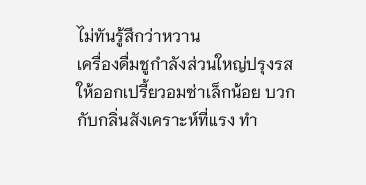ไม่ทันรู้สึกว่าหวาน
เครื่องดื่มชูกำลังส่วนใหญ่ปรุงรสให้ออกเปรี้ยวอมซ่าเล็กน้อย บวกกับกลิ่นสังเคราะห์ที่แรง ทำ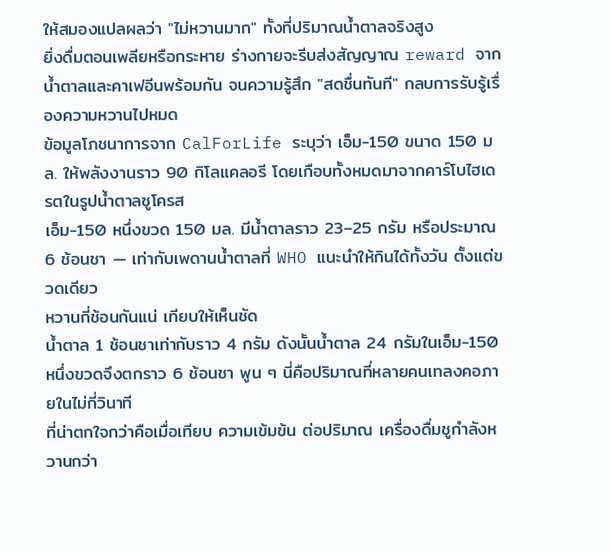ให้สมองแปลผลว่า "ไม่หวานมาก" ทั้งที่ปริมาณน้ำตาลจริงสูง
ยิ่งดื่มตอนเพลียหรือกระหาย ร่างกายจะรีบส่งสัญญาณ reward จากน้ำตาลและคาเฟอีนพร้อมกัน จนความรู้สึก "สดชื่นทันที" กลบการรับรู้เรื่องความหวานไปหมด
ข้อมูลโภชนาการจาก CalForLife ระบุว่า เอ็ม-150 ขนาด 150 มล. ให้พลังงานราว 90 กิโลแคลอรี โดยเกือบทั้งหมดมาจากคาร์โบไฮเดรตในรูปน้ำตาลซูโครส
เอ็ม-150 หนึ่งขวด 150 มล. มีน้ำตาลราว 23–25 กรัม หรือประมาณ 6 ช้อนชา — เท่ากับเพดานน้ำตาลที่ WHO แนะนำให้กินได้ทั้งวัน ตั้งแต่ขวดเดียว
หวานกี่ช้อนกันแน่ เทียบให้เห็นชัด
น้ำตาล 1 ช้อนชาเท่ากับราว 4 กรัม ดังนั้นน้ำตาล 24 กรัมในเอ็ม-150 หนึ่งขวดจึงตกราว 6 ช้อนชา พูน ๆ นี่คือปริมาณที่หลายคนเทลงคอภายในไม่กี่วินาที
ที่น่าตกใจกว่าคือเมื่อเทียบ ความเข้มข้น ต่อปริมาณ เครื่องดื่มชูกำลังหวานกว่า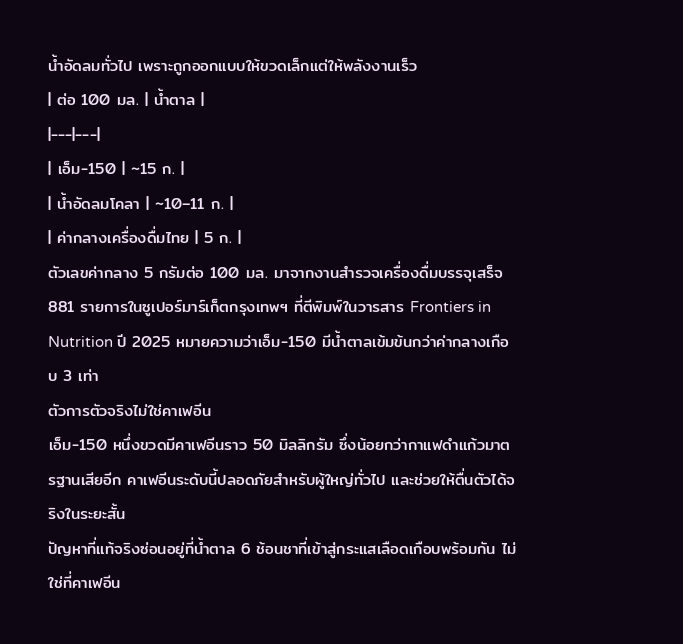น้ำอัดลมทั่วไป เพราะถูกออกแบบให้ขวดเล็กแต่ให้พลังงานเร็ว
| ต่อ 100 มล. | น้ำตาล |
|---|---|
| เอ็ม-150 | ~15 ก. |
| น้ำอัดลมโคลา | ~10–11 ก. |
| ค่ากลางเครื่องดื่มไทย | 5 ก. |
ตัวเลขค่ากลาง 5 กรัมต่อ 100 มล. มาจากงานสำรวจเครื่องดื่มบรรจุเสร็จ 881 รายการในซูเปอร์มาร์เก็ตกรุงเทพฯ ที่ตีพิมพ์ในวารสาร Frontiers in Nutrition ปี 2025 หมายความว่าเอ็ม-150 มีน้ำตาลเข้มข้นกว่าค่ากลางเกือบ 3 เท่า
ตัวการตัวจริงไม่ใช่คาเฟอีน
เอ็ม-150 หนึ่งขวดมีคาเฟอีนราว 50 มิลลิกรัม ซึ่งน้อยกว่ากาแฟดำแก้วมาตรฐานเสียอีก คาเฟอีนระดับนี้ปลอดภัยสำหรับผู้ใหญ่ทั่วไป และช่วยให้ตื่นตัวได้จริงในระยะสั้น
ปัญหาที่แท้จริงซ่อนอยู่ที่น้ำตาล 6 ช้อนชาที่เข้าสู่กระแสเลือดเกือบพร้อมกัน ไม่ใช่ที่คาเฟอีน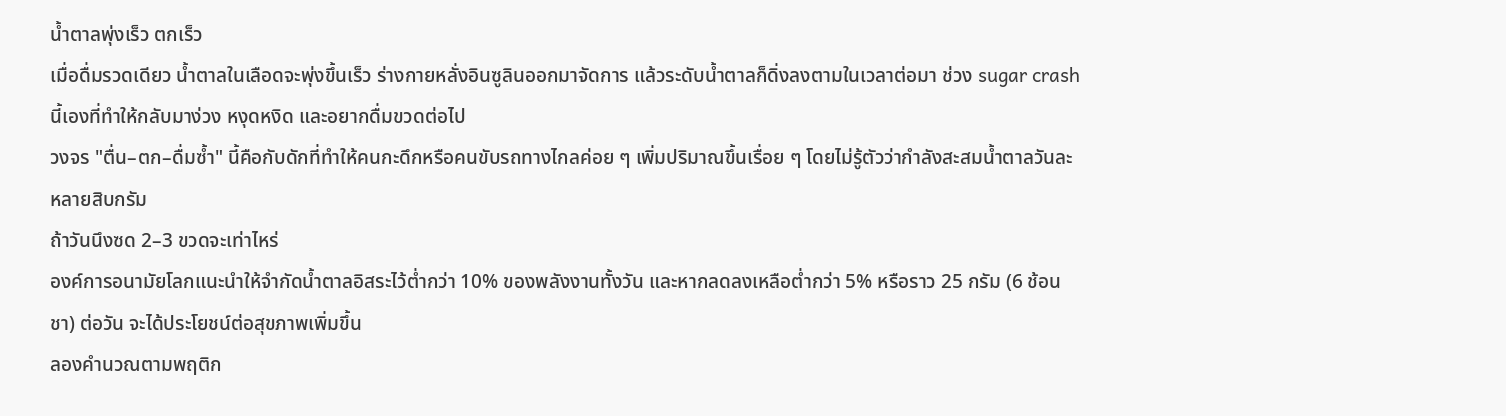น้ำตาลพุ่งเร็ว ตกเร็ว
เมื่อดื่มรวดเดียว น้ำตาลในเลือดจะพุ่งขึ้นเร็ว ร่างกายหลั่งอินซูลินออกมาจัดการ แล้วระดับน้ำตาลก็ดิ่งลงตามในเวลาต่อมา ช่วง sugar crash นี้เองที่ทำให้กลับมาง่วง หงุดหงิด และอยากดื่มขวดต่อไป
วงจร "ตื่น–ตก–ดื่มซ้ำ" นี้คือกับดักที่ทำให้คนกะดึกหรือคนขับรถทางไกลค่อย ๆ เพิ่มปริมาณขึ้นเรื่อย ๆ โดยไม่รู้ตัวว่ากำลังสะสมน้ำตาลวันละหลายสิบกรัม
ถ้าวันนึงซด 2–3 ขวดจะเท่าไหร่
องค์การอนามัยโลกแนะนำให้จำกัดน้ำตาลอิสระไว้ต่ำกว่า 10% ของพลังงานทั้งวัน และหากลดลงเหลือต่ำกว่า 5% หรือราว 25 กรัม (6 ช้อนชา) ต่อวัน จะได้ประโยชน์ต่อสุขภาพเพิ่มขึ้น
ลองคำนวณตามพฤติก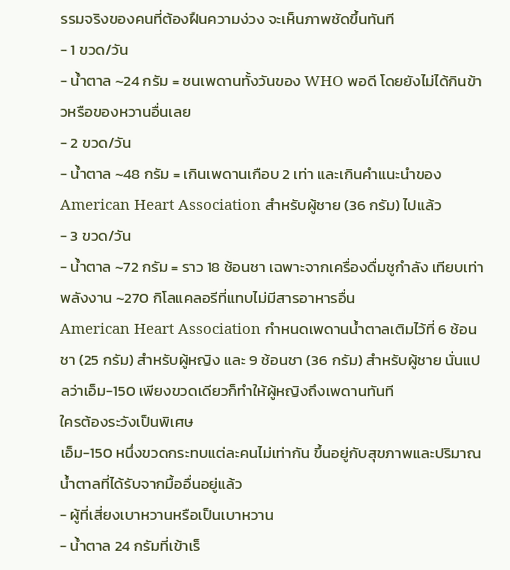รรมจริงของคนที่ต้องฝืนความง่วง จะเห็นภาพชัดขึ้นทันที
- 1 ขวด/วัน
- น้ำตาล ~24 กรัม = ชนเพดานทั้งวันของ WHO พอดี โดยยังไม่ได้กินข้าวหรือของหวานอื่นเลย
- 2 ขวด/วัน
- น้ำตาล ~48 กรัม = เกินเพดานเกือบ 2 เท่า และเกินคำแนะนำของ American Heart Association สำหรับผู้ชาย (36 กรัม) ไปแล้ว
- 3 ขวด/วัน
- น้ำตาล ~72 กรัม = ราว 18 ช้อนชา เฉพาะจากเครื่องดื่มชูกำลัง เทียบเท่าพลังงาน ~270 กิโลแคลอรีที่แทบไม่มีสารอาหารอื่น
American Heart Association กำหนดเพดานน้ำตาลเติมไว้ที่ 6 ช้อนชา (25 กรัม) สำหรับผู้หญิง และ 9 ช้อนชา (36 กรัม) สำหรับผู้ชาย นั่นแปลว่าเอ็ม-150 เพียงขวดเดียวก็ทำให้ผู้หญิงถึงเพดานทันที
ใครต้องระวังเป็นพิเศษ
เอ็ม-150 หนึ่งขวดกระทบแต่ละคนไม่เท่ากัน ขึ้นอยู่กับสุขภาพและปริมาณน้ำตาลที่ได้รับจากมื้ออื่นอยู่แล้ว
- ผู้ที่เสี่ยงเบาหวานหรือเป็นเบาหวาน
- น้ำตาล 24 กรัมที่เข้าเร็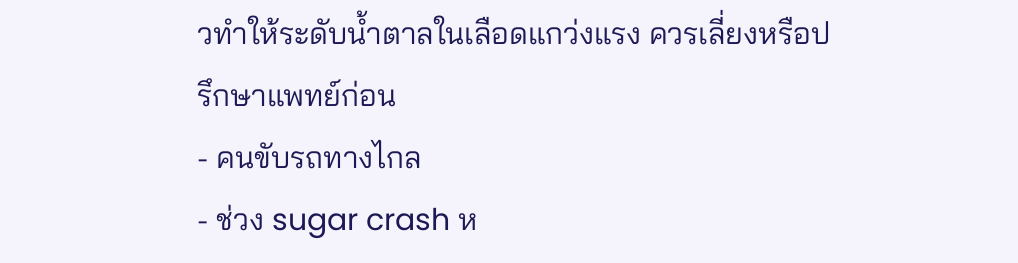วทำให้ระดับน้ำตาลในเลือดแกว่งแรง ควรเลี่ยงหรือปรึกษาแพทย์ก่อน
- คนขับรถทางไกล
- ช่วง sugar crash ห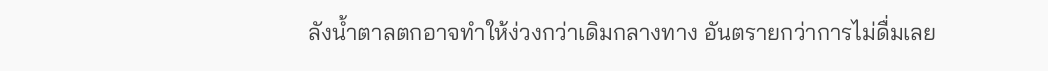ลังน้ำตาลตกอาจทำให้ง่วงกว่าเดิมกลางทาง อันตรายกว่าการไม่ดื่มเลย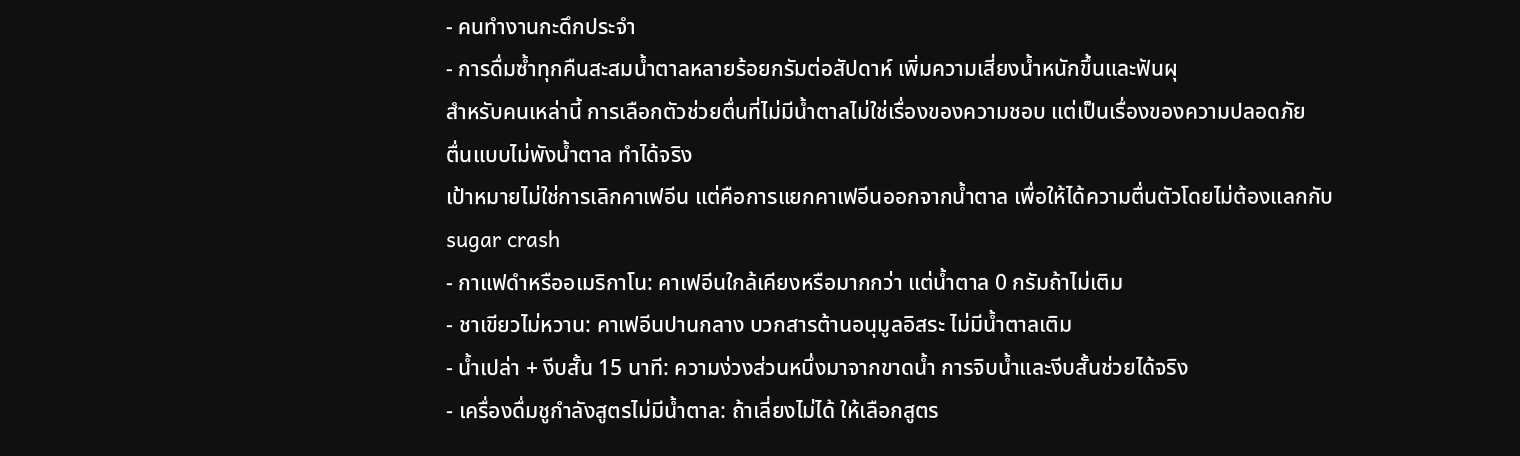- คนทำงานกะดึกประจำ
- การดื่มซ้ำทุกคืนสะสมน้ำตาลหลายร้อยกรัมต่อสัปดาห์ เพิ่มความเสี่ยงน้ำหนักขึ้นและฟันผุ
สำหรับคนเหล่านี้ การเลือกตัวช่วยตื่นที่ไม่มีน้ำตาลไม่ใช่เรื่องของความชอบ แต่เป็นเรื่องของความปลอดภัย
ตื่นแบบไม่พังน้ำตาล ทำได้จริง
เป้าหมายไม่ใช่การเลิกคาเฟอีน แต่คือการแยกคาเฟอีนออกจากน้ำตาล เพื่อให้ได้ความตื่นตัวโดยไม่ต้องแลกกับ sugar crash
- กาแฟดำหรืออเมริกาโน: คาเฟอีนใกล้เคียงหรือมากกว่า แต่น้ำตาล 0 กรัมถ้าไม่เติม
- ชาเขียวไม่หวาน: คาเฟอีนปานกลาง บวกสารต้านอนุมูลอิสระ ไม่มีน้ำตาลเติม
- น้ำเปล่า + งีบสั้น 15 นาที: ความง่วงส่วนหนึ่งมาจากขาดน้ำ การจิบน้ำและงีบสั้นช่วยได้จริง
- เครื่องดื่มชูกำลังสูตรไม่มีน้ำตาล: ถ้าเลี่ยงไม่ได้ ให้เลือกสูตร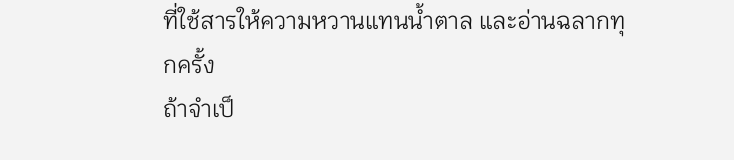ที่ใช้สารให้ความหวานแทนน้ำตาล และอ่านฉลากทุกครั้ง
ถ้าจำเป็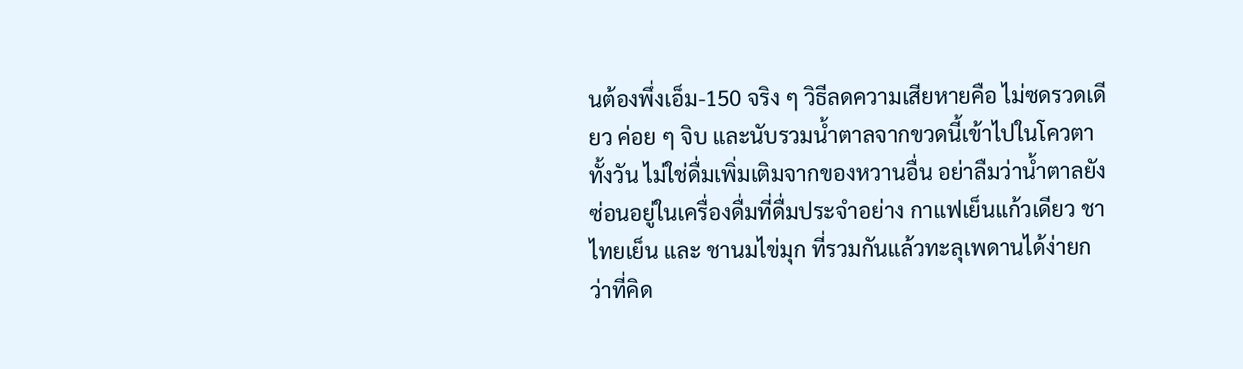นต้องพึ่งเอ็ม-150 จริง ๆ วิธีลดความเสียหายคือ ไม่ซดรวดเดียว ค่อย ๆ จิบ และนับรวมน้ำตาลจากขวดนี้เข้าไปในโควตาทั้งวัน ไม่ใช่ดื่มเพิ่มเติมจากของหวานอื่น อย่าลืมว่าน้ำตาลยังซ่อนอยู่ในเครื่องดื่มที่ดื่มประจำอย่าง กาแฟเย็นแก้วเดียว ชาไทยเย็น และ ชานมไข่มุก ที่รวมกันแล้วทะลุเพดานได้ง่ายกว่าที่คิด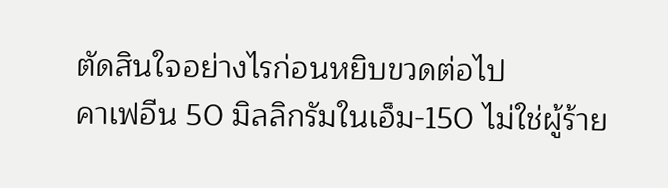ตัดสินใจอย่างไรก่อนหยิบขวดต่อไป
คาเฟอีน 50 มิลลิกรัมในเอ็ม-150 ไม่ใช่ผู้ร้าย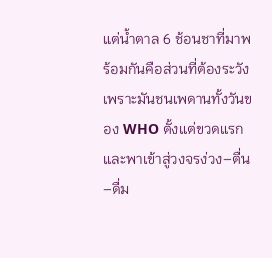แต่น้ำตาล 6 ช้อนชาที่มาพร้อมกันคือส่วนที่ต้องระวัง เพราะมันชนเพดานทั้งวันของ WHO ตั้งแต่ขวดแรก และพาเข้าสู่วงจรง่วง–ตื่น–ดื่ม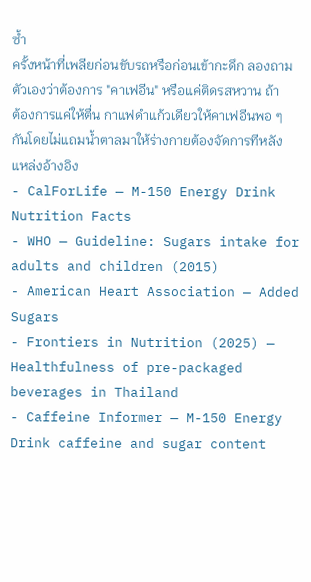ซ้ำ
ครั้งหน้าที่เพลียก่อนขับรถหรือก่อนเข้ากะดึก ลองถามตัวเองว่าต้องการ "คาเฟอีน" หรือแค่ติดรสหวาน ถ้าต้องการแค่ให้ตื่น กาแฟดำแก้วเดียวให้คาเฟอีนพอ ๆ กันโดยไม่แถมน้ำตาลมาให้ร่างกายต้องจัดการทีหลัง
แหล่งอ้างอิง
- CalForLife — M-150 Energy Drink Nutrition Facts
- WHO — Guideline: Sugars intake for adults and children (2015)
- American Heart Association — Added Sugars
- Frontiers in Nutrition (2025) — Healthfulness of pre-packaged beverages in Thailand
- Caffeine Informer — M-150 Energy Drink caffeine and sugar content